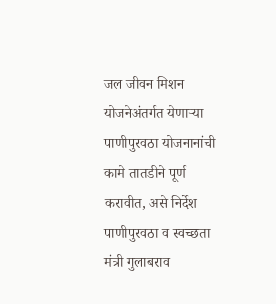जल जीवन मिशन योजनेअंतर्गत येणाऱ्या पाणीपुरवठा योजनानांची कामे तातडीने पूर्ण करावीत, असे निर्देश पाणीपुरवठा व स्वच्छता मंत्री गुलाबराव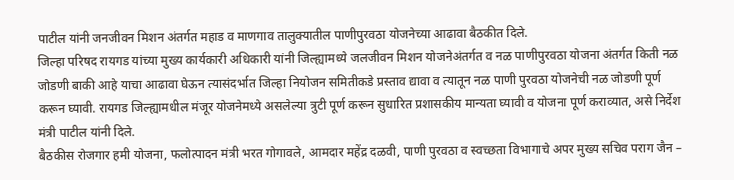पाटील यांनी जनजीवन मिशन अंतर्गत महाड व माणगाव तालुक्यातील पाणीपुरवठा योजनेच्या आढावा बैठकीत दिले.
जिल्हा परिषद रायगड यांच्या मुख्य कार्यकारी अधिकारी यांनी जिल्ह्यामध्ये जलजीवन मिशन योजनेअंतर्गत व नळ पाणीपुरवठा योजना अंतर्गत किती नळ जोडणी बाकी आहे याचा आढावा घेऊन त्यासंदर्भात जिल्हा नियोजन समितीकडे प्रस्ताव द्यावा व त्यातून नळ पाणी पुरवठा योजनेची नळ जोडणी पूर्ण करून घ्यावी. रायगड जिल्ह्यामधील मंजूर योजनेमध्ये असलेल्या त्रुटी पूर्ण करून सुधारित प्रशासकीय मान्यता घ्यावी व योजना पूर्ण कराव्यात, असे निर्देश मंत्री पाटील यांनी दिले.
बैठकीस रोजगार हमी योजना, फलोत्पादन मंत्री भरत गोगावले, आमदार महेंद्र दळवी, पाणी पुरवठा व स्वच्छता विभागाचे अपर मुख्य सचिव पराग जैन –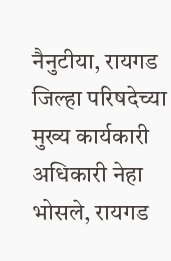नैनुटीया, रायगड जिल्हा परिषदेच्या मुख्य कार्यकारी अधिकारी नेहा भोसले, रायगड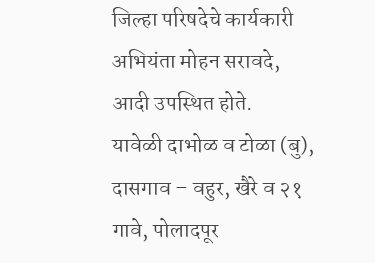जिल्हा परिषदेचे कार्यकारी अभियंता मोहन सरावदे, आदी उपस्थित होते.
यावेळी दाभोळ व टोळा (बु), दासगाव – वहुर, खैरे व २१ गावे, पोलादपूर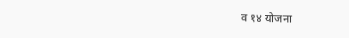व १४ योजना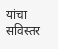यांचा सविस्तर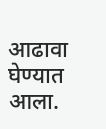आढावा घेण्यात आला.